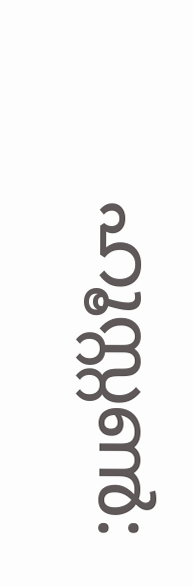ഹൂസ്റ്റൺ: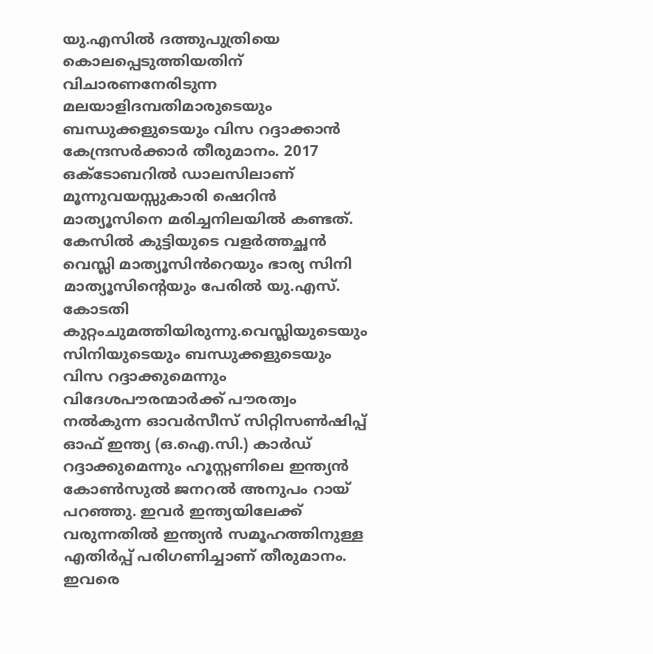യു.എസിൽ ദത്തുപുത്രിയെ കൊലപ്പെടുത്തിയതിന് വിചാരണനേരിടുന്ന മലയാളിദമ്പതിമാരുടെയും ബന്ധുക്കളുടെയും വിസ റദ്ദാക്കാൻ കേന്ദ്രസർക്കാർ തീരുമാനം. 2017 ഒക്ടോബറിൽ ഡാലസിലാണ് മൂന്നുവയസ്സുകാരി ഷെറിൻ മാത്യൂസിനെ മരിച്ചനിലയിൽ കണ്ടത്. കേസിൽ കുട്ടിയുടെ വളർത്തച്ഛൻ വെസ്ലി മാത്യൂസിൻറെയും ഭാര്യ സിനി മാത്യൂസിന്റെയും പേരിൽ യു.എസ്. കോടതി കുറ്റംചുമത്തിയിരുന്നു.വെസ്ലിയുടെയും സിനിയുടെയും ബന്ധുക്കളുടെയും വിസ റദ്ദാക്കുമെന്നും വിദേശപൗരന്മാർക്ക് പൗരത്വം നൽകുന്ന ഓവർസീസ് സിറ്റിസൺഷിപ്പ് ഓഫ് ഇന്ത്യ (ഒ.ഐ.സി.) കാർഡ് റദ്ദാക്കുമെന്നും ഹൂസ്റ്റണിലെ ഇന്ത്യൻ കോൺസുൽ ജനറൽ അനുപം റായ് പറഞ്ഞു. ഇവർ ഇന്ത്യയിലേക്ക് വരുന്നതിൽ ഇന്ത്യൻ സമൂഹത്തിനുള്ള എതിർപ്പ് പരിഗണിച്ചാണ് തീരുമാനം. ഇവരെ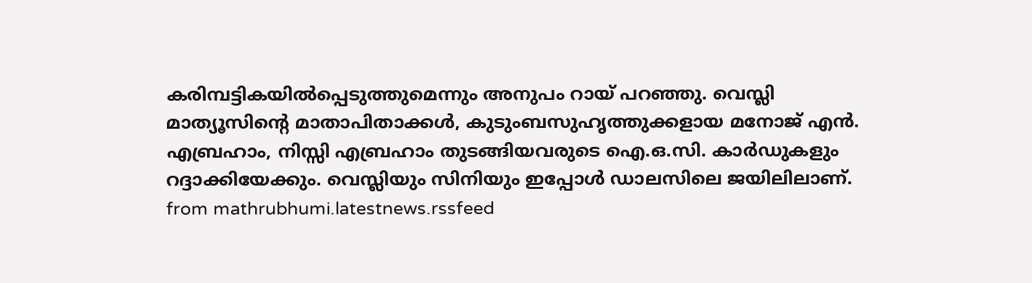കരിമ്പട്ടികയിൽപ്പെടുത്തുമെന്നും അനുപം റായ് പറഞ്ഞു. വെസ്ലി മാത്യൂസിന്റെ മാതാപിതാക്കൾ, കുടുംബസുഹൃത്തുക്കളായ മനോജ് എൻ. എബ്രഹാം, നിസ്സി എബ്രഹാം തുടങ്ങിയവരുടെ ഐ.ഒ.സി. കാർഡുകളും റദ്ദാക്കിയേക്കും. വെസ്ലിയും സിനിയും ഇപ്പോൾ ഡാലസിലെ ജയിലിലാണ്.
from mathrubhumi.latestnews.rssfeed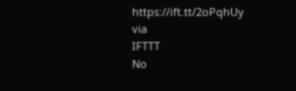https://ift.tt/2oPqhUy
via
IFTTT
No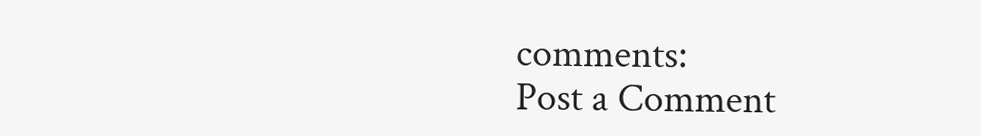comments:
Post a Comment